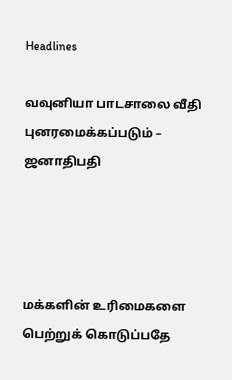Headlines

வவுனியா பாடசாலை வீதி புனரமைக்கப்படும் – ஜனாதிபதி




மக்களின் உரிமைகளை பெற்றுக் கொடுப்பதே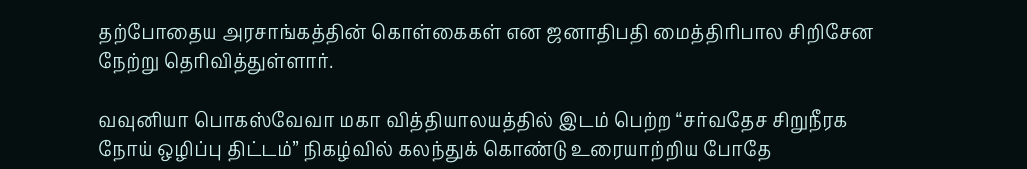தற்போதைய அரசாங்கத்தின் கொள்கைகள் என ஜனாதிபதி மைத்திரிபால சிறிசேன நேற்று தெரிவித்துள்ளார்.

வவுனியா பொகஸ்வேவா மகா வித்தியாலயத்தில் இடம் பெற்ற “சர்வதேச சிறுநீரக நோய் ஒழிப்பு திட்டம்” நிகழ்வில் கலந்துக் கொண்டு உரையாற்றிய போதே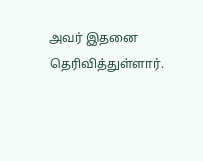அவர் இதனை தெரிவித்துள்ளார்.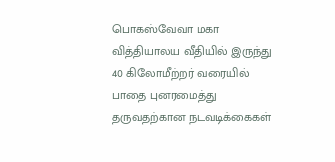பொகஸ்வேவா மகா வித்தியாலய வீதியில் இருந்து 40 கிலோமீற்றர் வரையில் பாதை புனரமைத்து தருவதற்கான நடவடிக்கைகள்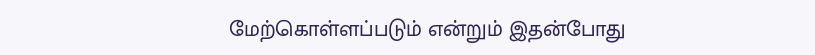மேற்கொள்ளப்படும் என்றும் இதன்போது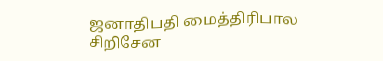ஜனாதிபதி மைத்திரிபால சிறிசேன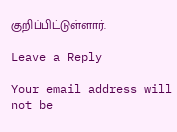குறிப்பிட்டுள்ளார்.

Leave a Reply

Your email address will not be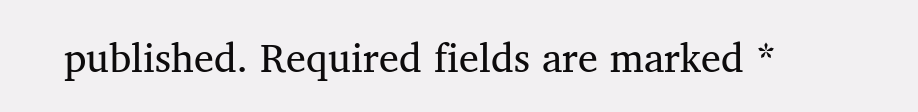published. Required fields are marked *